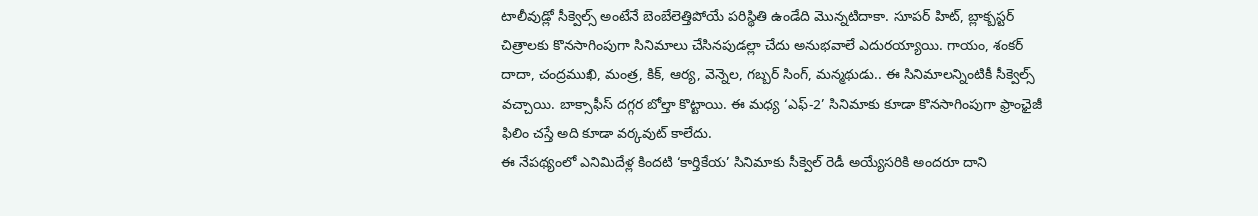టాలీవుడ్లో సీక్వెల్స్ అంటేనే బెంబేలెత్తిపోయే పరిస్థితి ఉండేది మొన్నటిదాకా. సూపర్ హిట్, బ్లాక్బస్టర్ చిత్రాలకు కొనసాగింపుగా సినిమాలు చేసినపుడల్లా చేదు అనుభవాలే ఎదురయ్యాయి. గాయం, శంకర్ దాదా, చంద్రముఖి, మంత్ర, కిక్, ఆర్య, వెన్నెల, గబ్బర్ సింగ్, మన్మథుడు.. ఈ సినిమాలన్నింటికీ సీక్వెల్స్ వచ్చాయి. బాక్సాఫీస్ దగ్గర బోల్తా కొట్టాయి. ఈ మధ్య ‘ఎఫ్-2’ సినిమాకు కూడా కొనసాగింపుగా ఫ్రాంఛైజీ ఫిలిం చస్తే అది కూడా వర్కవుట్ కాలేదు.
ఈ నేపథ్యంలో ఎనిమిదేళ్ల కిందటి ‘కార్తికేయ’ సినిమాకు సీక్వెల్ రెడీ అయ్యేసరికి అందరూ దాని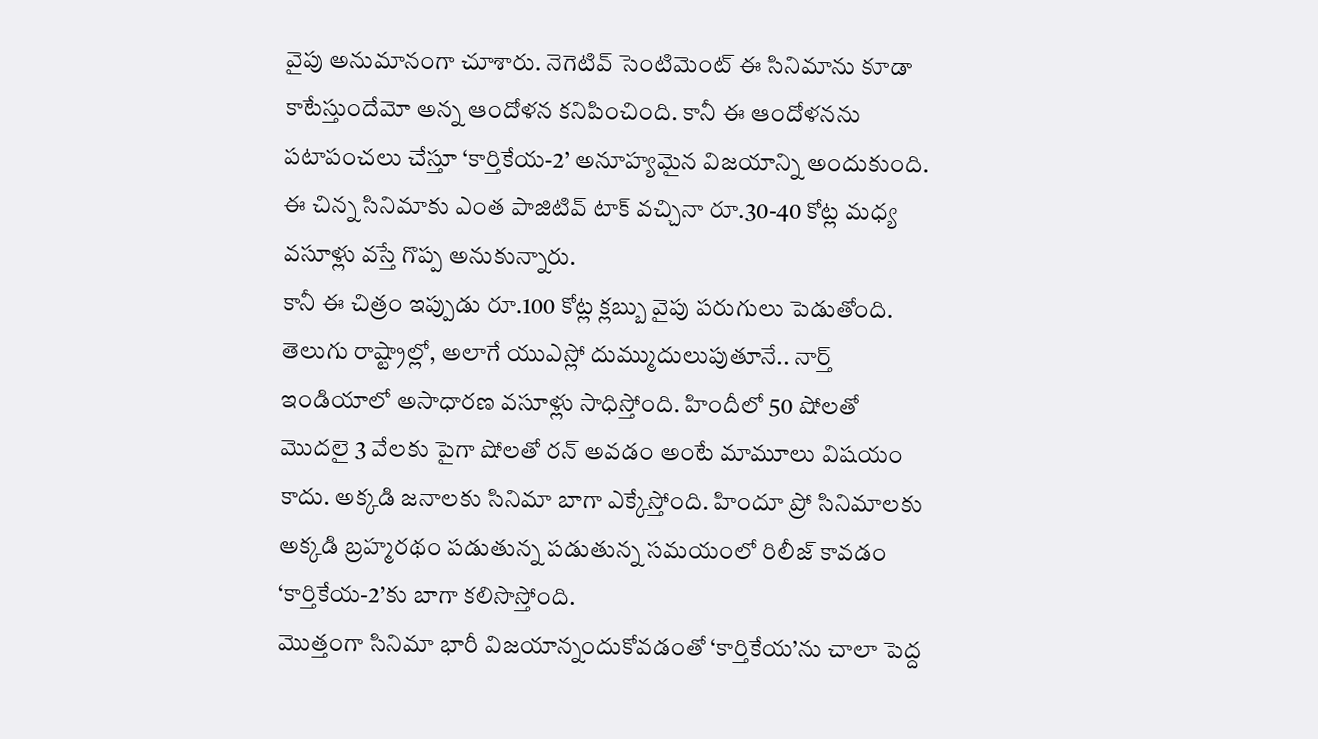వైపు అనుమానంగా చూశారు. నెగెటివ్ సెంటిమెంట్ ఈ సినిమాను కూడా కాటేస్తుందేమో అన్న ఆందోళన కనిపించింది. కానీ ఈ ఆందోళనను పటాపంచలు చేస్తూ ‘కార్తికేయ-2’ అనూహ్యమైన విజయాన్ని అందుకుంది. ఈ చిన్న సినిమాకు ఎంత పాజిటివ్ టాక్ వచ్చినా రూ.30-40 కోట్ల మధ్య వసూళ్లు వస్తే గొప్ప అనుకున్నారు.
కానీ ఈ చిత్రం ఇప్పుడు రూ.100 కోట్ల క్లబ్బు వైపు పరుగులు పెడుతోంది. తెలుగు రాష్ట్రాల్లో, అలాగే యుఎస్లో దుమ్ముదులుపుతూనే.. నార్త్ ఇండియాలో అసాధారణ వసూళ్లు సాధిస్తోంది. హిందీలో 50 షోలతో మొదలై 3 వేలకు పైగా షోలతో రన్ అవడం అంటే మామూలు విషయం కాదు. అక్కడి జనాలకు సినిమా బాగా ఎక్కేస్తోంది. హిందూ ప్రో సినిమాలకు అక్కడి బ్రహ్మరథం పడుతున్న పడుతున్న సమయంలో రిలీజ్ కావడం ‘కార్తికేయ-2’కు బాగా కలిసొస్తోంది.
మొత్తంగా సినిమా భారీ విజయాన్నందుకోవడంతో ‘కార్తికేయ’ను చాలా పెద్ద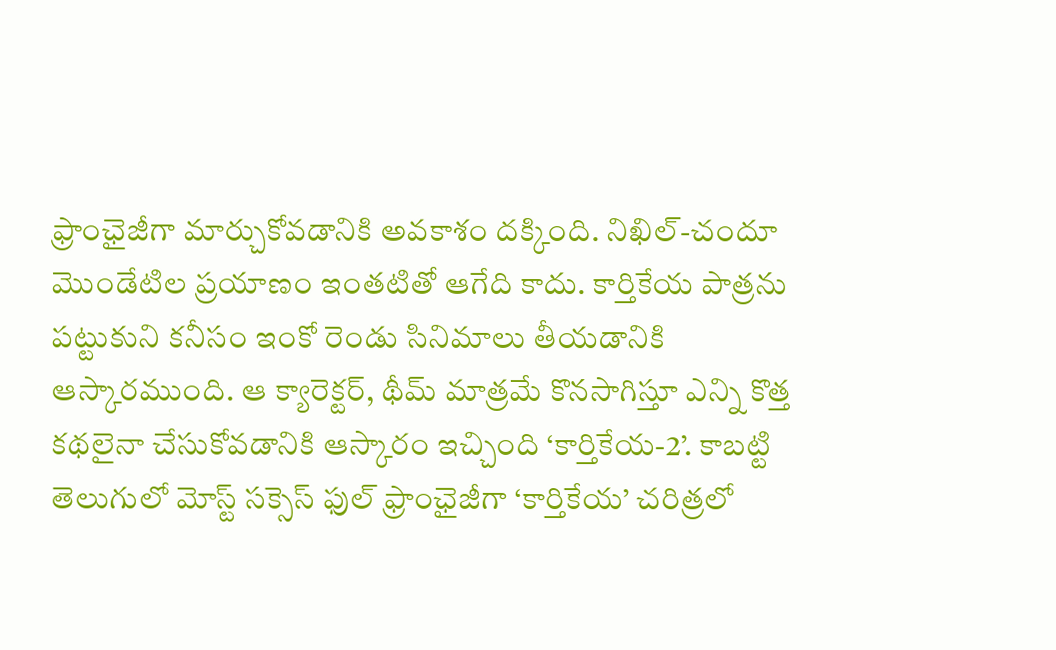ఫ్రాంఛైజీగా మార్చుకోవడానికి అవకాశం దక్కింది. నిఖిల్-చందూ మొండేటిల ప్రయాణం ఇంతటితో ఆగేది కాదు. కార్తికేయ పాత్రను పట్టుకుని కనీసం ఇంకో రెండు సినిమాలు తీయడానికి ఆస్కారముంది. ఆ క్యారెక్టర్, థీమ్ మాత్రమే కొనసాగిస్తూ ఎన్ని కొత్త కథలైనా చేసుకోవడానికి ఆస్కారం ఇచ్చింది ‘కార్తికేయ-2’. కాబట్టి తెలుగులో మోస్ట్ సక్సెస్ ఫుల్ ఫ్రాంఛైజీగా ‘కార్తికేయ’ చరిత్రలో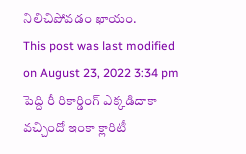నిలిచిపోవడం ఖాయం.
This post was last modified on August 23, 2022 3:34 pm
పెద్ది రీ రికార్డింగ్ ఎక్కడిదాకా వచ్చిందో ఇంకా క్లారిటీ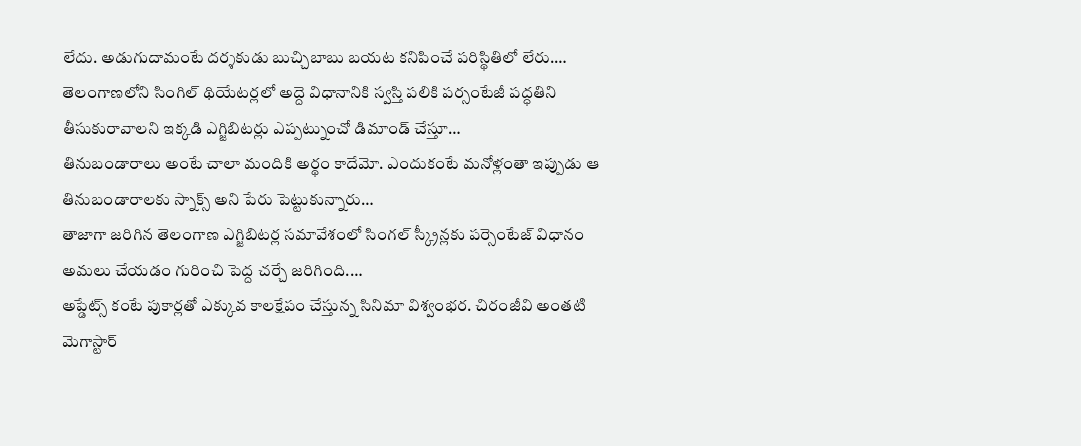లేదు. అడుగుదామంటే దర్శకుడు బుచ్చిబాబు బయట కనిపించే పరిస్థితిలో లేరు.…
తెలంగాణలోని సింగిల్ థియేటర్లలో అద్దె విధానానికి స్వస్తి పలికి పర్సంటేజీ పద్ధతిని తీసుకురావాలని ఇక్కడి ఎగ్జిబిటర్లు ఎప్పట్నుంచో డిమాండ్ చేస్తూ…
తినుబండారాలు అంటే చాలా మందికి అర్థం కాదేమో. ఎందుకంటే మనోళ్లంతా ఇప్పుడు ఆ తినుబండారాలకు స్నాక్స్ అని పేరు పెట్టుకున్నారు…
తాజాగా జరిగిన తెలంగాణ ఎగ్జిబిటర్ల సమావేశంలో సింగల్ స్క్రీన్లకు పర్సెంటేజ్ విధానం అమలు చేయడం గురించి పెద్ద చర్చే జరిగింది.…
అప్డేట్స్ కంటే పుకార్లతో ఎక్కువ కాలక్షేపం చేస్తున్న సినిమా విశ్వంభర. చిరంజీవి అంతటి మెగాస్టార్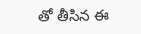తో తీసిన ఈ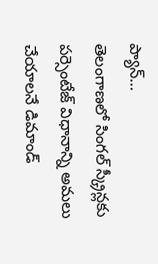ప్యాన్…
తెలంగాణలో సింగల్ స్క్రీన్లకు పర్సెంటేజ్ విధానాన్ని అమలు చేయాలనే డిమాండ్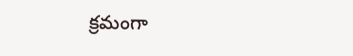క్రమంగా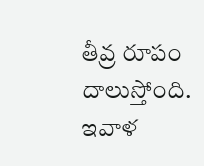తీవ్ర రూపం దాలుస్తోంది. ఇవాళ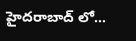హైదరాబాద్ లో…